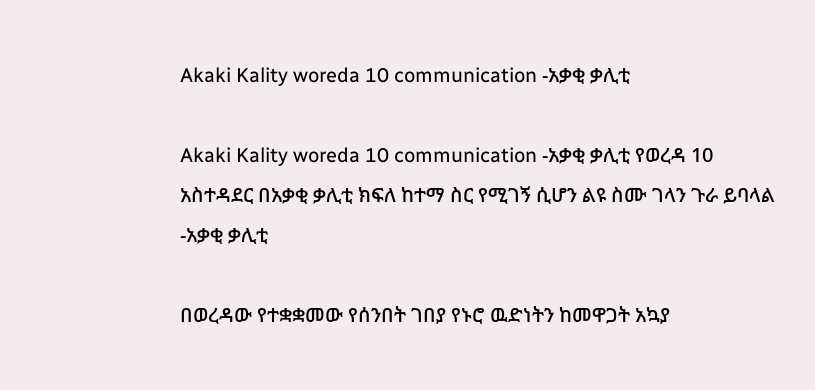Akaki Kality woreda 10 communication -አቃቂ ቃሊቲ

Akaki Kality woreda 10 communication -አቃቂ ቃሊቲ የወረዳ 10 አስተዳደር በአቃቂ ቃሊቲ ክፍለ ከተማ ስር የሚገኝ ሲሆን ልዩ ስሙ ገላን ጉራ ይባላል -አቃቂ ቃሊቲ

በወረዳው የተቋቋመው የሰንበት ገበያ የኑሮ ዉድነትን ከመዋጋት አኳያ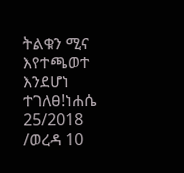ትልቁን ሚና እየተጫወተ እንደሆነ ተገለፀ!ነሐሴ 25/2018   /ወረዳ 10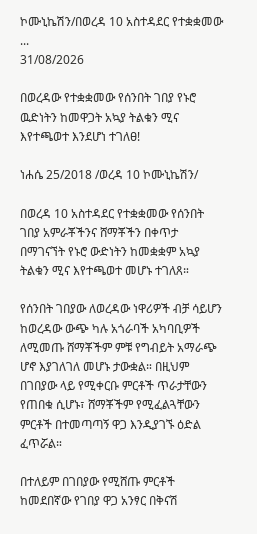ኮሙኒኬሽን/በወረዳ 10 አስተዳደር የተቋቋመው ...
31/08/2026

በወረዳው የተቋቋመው የሰንበት ገበያ የኑሮ ዉድነትን ከመዋጋት አኳያ ትልቁን ሚና እየተጫወተ እንደሆነ ተገለፀ!

ነሐሴ 25/2018 /ወረዳ 10 ኮሙኒኬሽን/

በወረዳ 10 አስተዳደር የተቋቋመው የሰንበት ገበያ አምራቾችንና ሸማቾችን በቀጥታ በማገናኘት የኑሮ ውድነትን ከመቋቋም አኳያ ትልቁን ሚና እየተጫወተ መሆኑ ተገለጸ።

የሰንበት ገበያው ለወረዳው ነዋሪዎች ብቻ ሳይሆን ከወረዳው ውጭ ካሉ አጎራባች አካባቢዎች ለሚመጡ ሸማቾችም ምቹ የግብይት አማራጭ ሆኖ እያገለገለ መሆኑ ታውቋል። በዚህም በገበያው ላይ የሚቀርቡ ምርቶች ጥራታቸውን የጠበቁ ሲሆኑ፣ ሸማቾችም የሚፈልጓቸውን ምርቶች በተመጣጣኝ ዋጋ እንዲያገኙ ዕድል ፈጥሯል።

በተለይም በገበያው የሚሸጡ ምርቶች ከመደበኛው የገበያ ዋጋ አንፃር በቅናሽ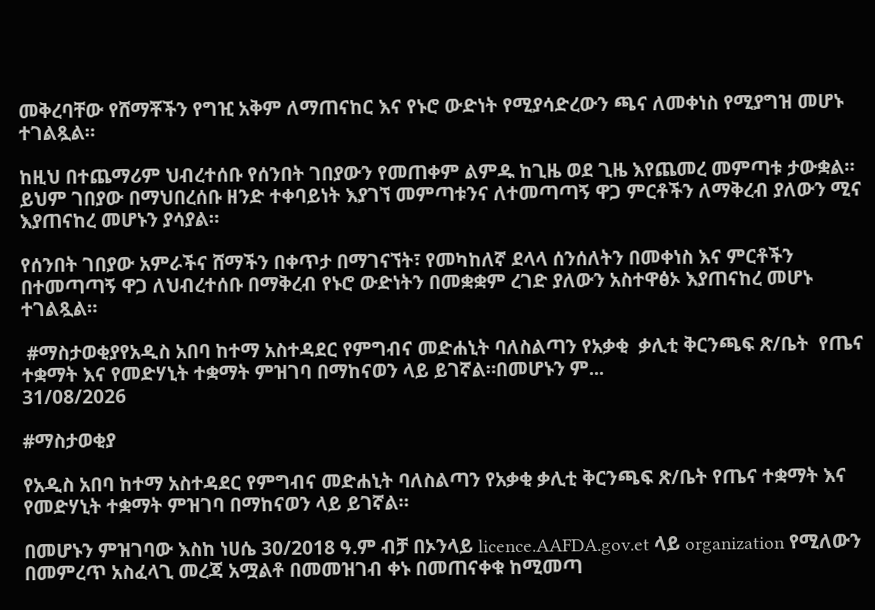መቅረባቸው የሸማቾችን የግዢ አቅም ለማጠናከር እና የኑሮ ውድነት የሚያሳድረውን ጫና ለመቀነስ የሚያግዝ መሆኑ ተገልጿል።

ከዚህ በተጨማሪም ህብረተሰቡ የሰንበት ገበያውን የመጠቀም ልምዱ ከጊዜ ወደ ጊዜ እየጨመረ መምጣቱ ታውቋል። ይህም ገበያው በማህበረሰቡ ዘንድ ተቀባይነት እያገኘ መምጣቱንና ለተመጣጣኝ ዋጋ ምርቶችን ለማቅረብ ያለውን ሚና እያጠናከረ መሆኑን ያሳያል።

የሰንበት ገበያው አምራችና ሸማችን በቀጥታ በማገናኘት፣ የመካከለኛ ደላላ ሰንሰለትን በመቀነስ እና ምርቶችን በተመጣጣኝ ዋጋ ለህብረተሰቡ በማቅረብ የኑሮ ውድነትን በመቋቋም ረገድ ያለውን አስተዋፅኦ እያጠናከረ መሆኑ ተገልጿል።

 #ማስታወቂያየአዲስ አበባ ከተማ አስተዳደር የምግብና መድሐኒት ባለስልጣን የአቃቂ  ቃሊቲ ቅርንጫፍ ጽ/ቤት  የጤና ተቋማት እና የመድሃኒት ተቋማት ምዝገባ በማከናወን ላይ ይገኛል።በመሆኑን ም...
31/08/2026

#ማስታወቂያ

የአዲስ አበባ ከተማ አስተዳደር የምግብና መድሐኒት ባለስልጣን የአቃቂ ቃሊቲ ቅርንጫፍ ጽ/ቤት የጤና ተቋማት እና የመድሃኒት ተቋማት ምዝገባ በማከናወን ላይ ይገኛል።

በመሆኑን ምዝገባው እስከ ነሀሴ 30/2018 ዓ.ም ብቻ በኦንላይ licence.AAFDA.gov.et ላይ organization የሚለውን በመምረጥ አስፈላጊ መረጃ አሟልቶ በመመዝገብ ቀኑ በመጠናቀቁ ከሚመጣ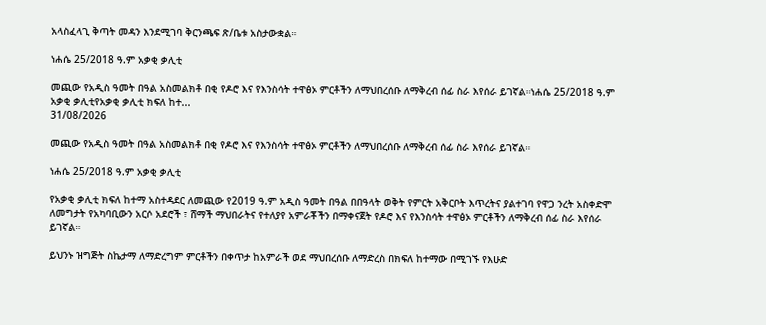አላስፈላጊ ቅጣት መዳን እንደሚገባ ቅርንጫፍ ጽ/ቤቱ አስታውቋል።

ነሐሴ 25/2018 ዓ.ም አቃቂ ቃሊቲ

መጪው የአዲስ ዓመት በዓል አስመልክቶ በቂ የዶሮ እና የእንስሳት ተዋፅኦ ምርቶችን ለማህበረሰቡ ለማቅረብ ሰፊ ስራ እየሰራ ይገኛል።ነሐሴ 25/2018 ዓ.ም አቃቂ ቃሊቲየአቃቂ ቃሊቲ ክፍለ ከተ...
31/08/2026

መጪው የአዲስ ዓመት በዓል አስመልክቶ በቂ የዶሮ እና የእንስሳት ተዋፅኦ ምርቶችን ለማህበረሰቡ ለማቅረብ ሰፊ ስራ እየሰራ ይገኛል።

ነሐሴ 25/2018 ዓ.ም አቃቂ ቃሊቲ

የአቃቂ ቃሊቲ ክፍለ ከተማ አስተዳደር ለመጪው የ2019 ዓ.ም አዲስ ዓመት በዓል በበዓላት ወቅት የምርት አቅርቦት እጥረትና ያልተገባ የዋጋ ንረት አስቀድሞ ለመግታት የአካባቢውን አርሶ አደሮች ፣ ሸማች ማህበራትና የተለያየ አምራቾችን በማቀናጀት የዶሮ እና የእንስሳት ተዋፅኦ ምርቶችን ለማቅረብ ሰፊ ስራ እየሰራ ይገኛል።

ይህንኑ ዝግጅት ስኬታማ ለማድረግም ምርቶችን በቀጥታ ከአምራች ወደ ማህበረሰቡ ለማድረስ በክፍለ ከተማው በሚገኙ የእሁድ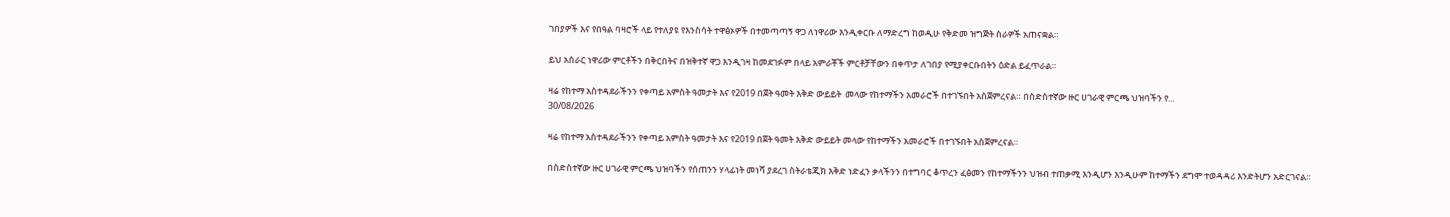ገበያዎች እና የበዓል ባዛሮች ላይ የተለያዩ የእንስሳት ተዋፅኦዎች በተመጣጣኝ ዋጋ ለነዋሪው እንዲቀርቡ ለማድረግ ከወዲሁ የቅድመ ዝግጅት ስራዎች አጠናቋል።

ይህ አሰራር ነዋሪው ምርቶችን በቅርበትና በዝቅተኛ ዋጋ እንዲገዛ ከመደገፉም በላይ አምራቾች ምርቶቻቸውን በቀጥታ ለገበያ የሚያቀርቡበትን ዕድል ይፈጥራል።

ዛሬ የከተማ አስተዳደራችንን የቀጣይ አምስት ዓመታት እና የ2019 በጀት ዓመት እቅድ ውይይት  መላው የከተማችን አመራሮች በተገኙበት አስጀምረናል። በስድስተኛው ዙር ሀገራዊ ምርጫ ህዝባችን የ...
30/08/2026

ዛሬ የከተማ አስተዳደራችንን የቀጣይ አምስት ዓመታት እና የ2019 በጀት ዓመት እቅድ ውይይት መላው የከተማችን አመራሮች በተገኙበት አስጀምረናል።

በስድስተኛው ዙር ሀገራዊ ምርጫ ህዝባችን የሰጠንን ሃላፊነት መነሻ ያደረገ ስትራቴጂክ እቅድ ነድፈን ቃላችንን በተግባር ቆጥረን ፈፅመን የከተማችንን ህዝብ ተጠቃሚ እንዲሆን እንዲሁም ከተማችን ደግሞ ተወዳዳሪ እንድትሆን አድርገናል።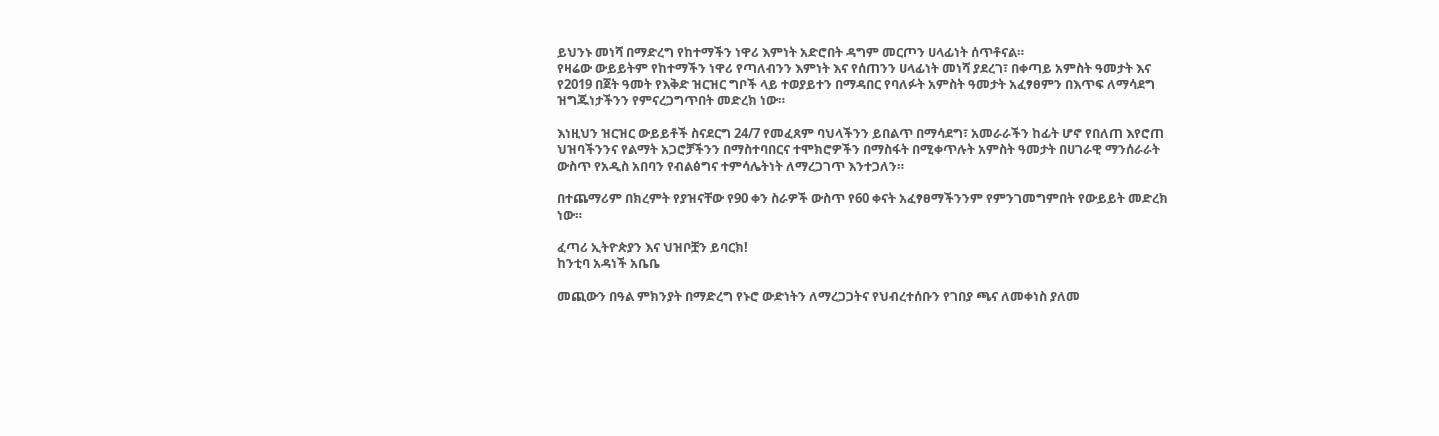ይህንኑ መነሻ በማድረግ የከተማችን ነዋሪ እምነት አድሮበት ዳግም መርጦን ሀላፊነት ሰጥቶናል።
የዛሬው ውይይትም የከተማችን ነዋሪ የጣለብንን እምነት እና የሰጠንን ሀላፊነት መነሻ ያደረገ፣ በቀጣይ አምስት ዓመታት እና የ2019 በጀት ዓመት የእቅድ ዝርዝር ግቦች ላይ ተወያይተን በማዳበር የባለፉት አምስት ዓመታት አፈፃፀምን በእጥፍ ለማሳደግ ዝግጁነታችንን የምናረጋግጥበት መድረክ ነው።

እነዚህን ዝርዝር ውይይቶች ስናደርግ 24/7 የመፈጸም ባህላችንን ይበልጥ በማሳደግ፣ አመራራችን ከፊት ሆኖ የበለጠ እየሮጠ ህዝባችንንና የልማት አጋሮቻችንን በማስተባበርና ተሞክሮዎችን በማስፋት በሚቀጥሉት አምስት ዓመታት በሀገራዊ ማንሰራራት ውስጥ የአዲስ አበባን የብልፅግና ተምሳሌትነት ለማረጋገጥ እንተጋለን።

በተጨማሪም በክረምት የያዝናቸው የ90 ቀን ስራዎች ውስጥ የ60 ቀናት አፈፃፀማችንንም የምንገመግምበት የውይይት መድረክ ነው።

ፈጣሪ ኢትዮጵያን እና ህዝቦቿን ይባርክ!
ከንቲባ አዳነች አቤቤ

መጪውን በዓል ምክንያት በማድረግ የኑሮ ውድነትን ለማረጋጋትና የህብረተሰቡን የገበያ ጫና ለመቀነስ ያለመ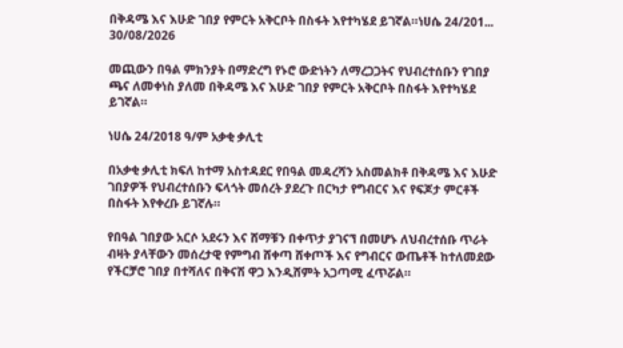በቅዳሜ እና እሁድ ገበያ የምርት አቅርቦት በስፋት እየተካሄደ ይገኛል።ነሀሴ 24/201...
30/08/2026

መጪውን በዓል ምክንያት በማድረግ የኑሮ ውድነትን ለማረጋጋትና የህብረተሰቡን የገበያ ጫና ለመቀነስ ያለመ በቅዳሜ እና እሁድ ገበያ የምርት አቅርቦት በስፋት እየተካሄደ ይገኛል።

ነሀሴ 24/2018 ዓ/ም አቃቂ ቃሊቲ

በአቃቂ ቃሊቲ ክፍለ ከተማ አስተዳደር የበዓል መዳረሻን አስመልክቶ በቅዳሜ እና እሁድ ገበያዎች የህብረተሰቡን ፍላጎት መሰረት ያደረጉ በርካታ የግብርና እና የፍጆታ ምርቶች በስፋት እየቀረቡ ይገኛሉ።

የበዓል ገበያው አርሶ አደሩን እና ሸማቹን በቀጥታ ያገናኘ በመሆኑ ለህብረተሰቡ ጥራት ብዛት ያላቸውን መሰረታዊ የምግብ ሸቀጣ ሸቀጦች እና የግብርና ውጤቶች ከተለመደው የችርቻሮ ገበያ በተሻለና በቅናሽ ዋጋ እንዲሸምት አጋጣሚ ፈጥሯል።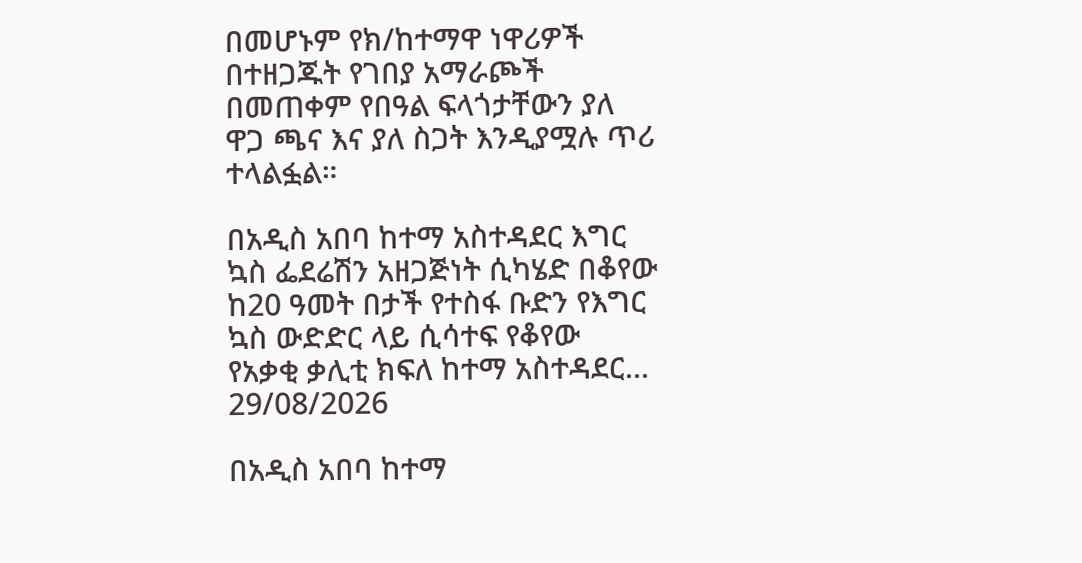በመሆኑም የክ/ከተማዋ ነዋሪዎች በተዘጋጁት የገበያ አማራጮች በመጠቀም የበዓል ፍላጎታቸውን ያለ ዋጋ ጫና እና ያለ ስጋት እንዲያሟሉ ጥሪ ተላልፏል።

በአዲስ አበባ ከተማ አስተዳደር እግር ኳስ ፌደሬሽን አዘጋጅነት ሲካሄድ በቆየው ከ20 ዓመት በታች የተስፋ ቡድን የእግር ኳስ ውድድር ላይ ሲሳተፍ የቆየው የአቃቂ ቃሊቲ ክፍለ ከተማ አስተዳደር...
29/08/2026

በአዲስ አበባ ከተማ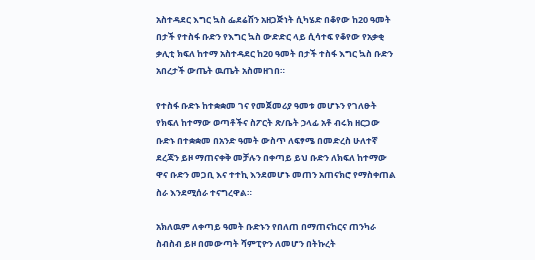አስተዳደር እግር ኳስ ፌደሬሽን አዘጋጅነት ሲካሄድ በቆየው ከ20 ዓመት በታች የተስፋ ቡድን የእግር ኳስ ውድድር ላይ ሲሳተፍ የቆየው የአቃቂ ቃሊቲ ክፍለ ከተማ አስተዳደር ከ20 ዓመት በታች ተስፋ እግር ኳስ ቡድን አበረታች ውጤት ዉጤት አስመዘገበ።

የተስፋ ቡድኑ ከተቋቋመ ገና የመጀመሪያ ዓመቱ መሆኑን የገለፁት የክፍለ ከተማው ወጣቶችና ስፖርት ጽ/ቤት ኃላፊ አቶ ብሩክ ዘርጋው ቡድኑ በተቋቋመ በአንድ ዓመት ውስጥ ለፍፃሜ በመድረስ ሁለተኛ ደረጃን ይዞ ማጠናቀቅ መቻሉን በቀጣይ ይህ ቡድን ለክፍለ ከተማው ዋና ቡድን መጋቢ እና ተተኪ እንደመሆኑ መጠን አጠናክሮ የማስቀጠል ስራ እንደሚሰራ ተናግረዋል።

አክለዉም ለቀጣይ ዓመት ቡድኑን የበለጠ በማጠናከርና ጠንካራ ስብስብ ይዞ በመውጣት ሻምፒዮን ለመሆን በትኩረት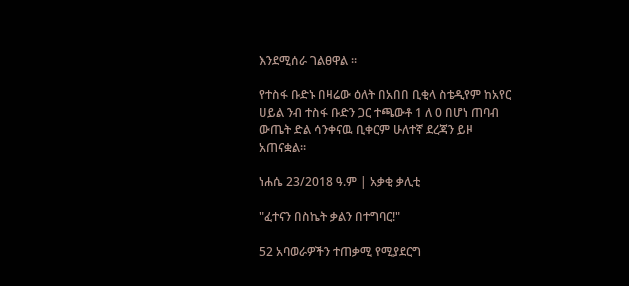እንደሚሰራ ገልፀዋል ።

የተስፋ ቡድኑ በዛሬው ዕለት በአበበ ቢቂላ ስቴዲየም ከአየር ሀይል ንብ ተስፋ ቡድን ጋር ተጫውቶ 1 ለ 0 በሆነ ጠባብ ውጤት ድል ሳንቀናዉ ቢቀርም ሁለተኛ ደረጃን ይዞ አጠናቋል።

ነሐሴ 23/2018 ዓ.ም | አቃቂ ቃሊቲ

"ፈተናን በስኬት ቃልን በተግባር!"

52 አባወራዎችን ተጠቃሚ የሚያደርግ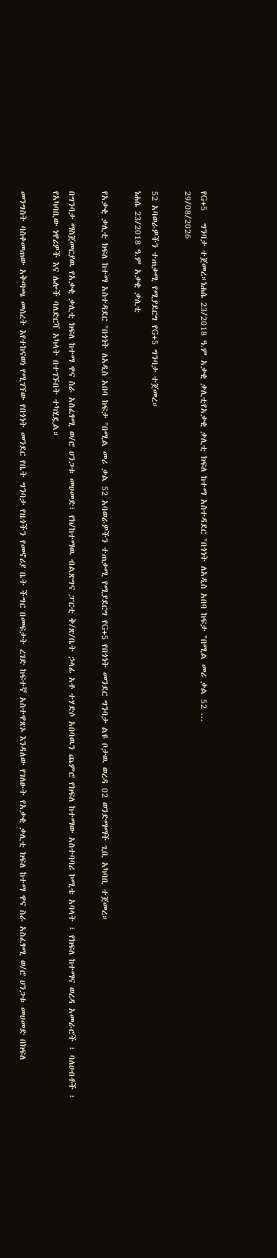የG+5   ግንባታ ተጀመረ።ነሐሴ 23/2018 ዓ.ም አቃቂ ቃሊቲየአቃቂ ቃሊቲ ክፍለ ከተማ አስተዳደር "በጎነት ለአዲስ አበባ ከፍታ "በሚል መሪ ቃል 52 ...
29/08/2026

52 አባወራዎችን ተጠቃሚ የሚያደርግ የG+5 ግንባታ ተጀመረ።
ነሐሴ 23/2018 ዓ.ም አቃቂ ቃሊቲ

የአቃቂ ቃሊቲ ክፍለ ከተማ አስተዳደር "በጎነት ለአዲስ አበባ ከፍታ "በሚል መሪ ቃል 52 አባወራዎችን ተጠቃሚ የሚያደርግ የG+5 የበጎነት መንደር ግንባታ ልዩ ቦታዉ ወረዳ 02 ወንድማማች ጊቢ አካባቢ ተጀመረ።

በግንባታ ማስጀመርያዉ የአቃቂ ቃሊቲ ክፍለ ከተማ ዋና ስራ አስፈፃሚ ወ/ሮ ሀንጋቱ መሀመድ፣ የክ/ከተማዉ ብልጽግና ፓርቲ ቅ/ጽ/ቤት ኃላፊ አቶ ተሃድሶ አበባዉን ጨምሮ የክፍለ ከተማው አስተባባሪ ኮሚቴ አባላት ፣ የክፍለ ከተማና ወረዳ አመራሮች ፣ ባለሀብቶች ፣ የአካባቢው ነዋሪዎች እና ሌሎች ባለድርሻ አካላት በተገኙበት ተካሂዷል።

መንግስት ባስቀመጠው አቅጣጫ መሰረት እየተከናወነ የሚገኘው የበጎነት መንደር የቤት ግንባታ የዜጎችን የመኖሪያ ቤት ችግር በመፍታት ረገድ ከፍተኛ አስተዋጽኦ እንዳለው የገለፁት የአቃቂ ቃሊቲ ክፍለ ከተማ ዋና ስራ አስፈፃሚ ወ/ሮ ሀንጋቱ መሀመድ በክፍለ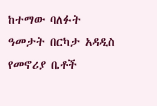ከተማው ባለፉት ዓመታት በርካታ አዳዲስ የመኖሪያ ቤቶች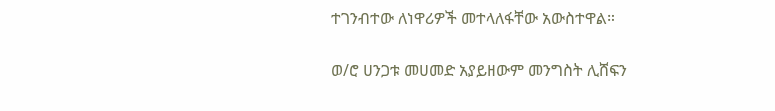ተገንብተው ለነዋሪዎች መተላለፋቸው አውስተዋል።

ወ/ሮ ሀንጋቱ መሀመድ አያይዘውም መንግስት ሊሸፍን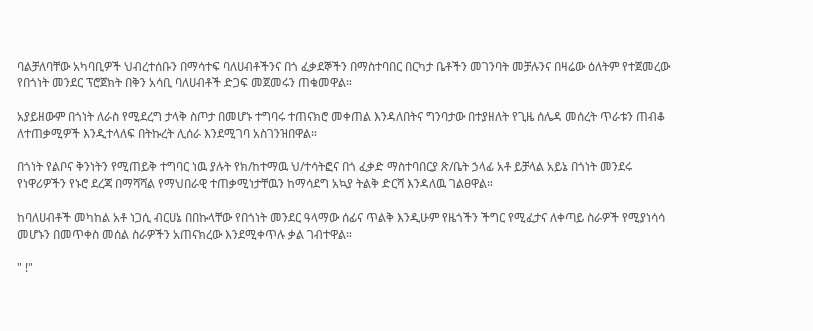ባልቻለባቸው አካባቢዎች ህብረተሰቡን በማሳተፍ ባለሀብቶችንና በጎ ፈቃደኞችን በማስተባበር በርካታ ቤቶችን መገንባት መቻሉንና በዛሬው ዕለትም የተጀመረው የበጎነት መንደር ፕሮጀክት በቅን አሳቢ ባለሀብቶች ድጋፍ መጀመሩን ጠቁመዋል።

አያይዘውም በጎነት ለራስ የሚደረግ ታላቅ ስጦታ በመሆኑ ተግባሩ ተጠናክሮ መቀጠል እንዳለበትና ግንባታው በተያዘለት የጊዜ ሰሌዳ መሰረት ጥራቱን ጠብቆ ለተጠቃሚዎች እንዲተላለፍ በትኩረት ሊሰራ እንደሚገባ አስገንዝበዋል።

በጎነት የልቦና ቅንነትን የሚጠይቅ ተግባር ነዉ ያሉት የክ/ከተማዉ ህ/ተሳትፎና በጎ ፈቃድ ማስተባበርያ ጽ/ቤት ኃላፊ አቶ ይቻላል አይኔ በጎነት መንደሩ የነዋሪዎችን የኑሮ ደረጃ በማሻሻል የማህበራዊ ተጠቃሚነታቸዉን ከማሳደግ አኳያ ትልቅ ድርሻ እንዳለዉ ገልፀዋል።

ከባለሀብቶች መካከል አቶ ነጋሲ ብርሀኔ በበኩላቸው የበጎነት መንደር ዓላማው ሰፊና ጥልቅ እንዲሁም የዜጎችን ችግር የሚፈታና ለቀጣይ ስራዎች የሚያነሳሳ መሆኑን በመጥቀስ መሰል ስራዎችን አጠናክረው እንደሚቀጥሉ ቃል ገብተዋል።

" !"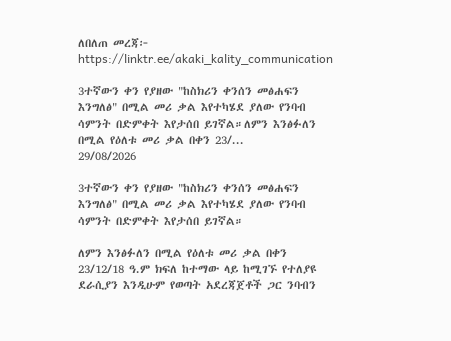ለበለጠ መረጃ፦ https://linktr.ee/akaki_kality_communication

3ተኛውን ቀን የያዘው "ከስክሪን ቀንሰን መፅሐፍን እንግለፅ" በሚል መሪ ቃል እየተካሄደ ያለው የንባብ ሳምንት በድምቀት እየታሰበ ይገኛል።ለምን እንፅፉለን በሚል የዕለቱ መሪ ቃል በቀን 23/...
29/08/2026

3ተኛውን ቀን የያዘው "ከስክሪን ቀንሰን መፅሐፍን እንግለፅ" በሚል መሪ ቃል እየተካሄደ ያለው የንባብ ሳምንት በድምቀት እየታሰበ ይገኛል።

ለምን እንፅፉለን በሚል የዕለቱ መሪ ቃል በቀን 23/12/18 ዓ.ም ክፍለ ከተማው ላይ ከሚገኙ የተለያዩ ደራሲያን እንዲሁም የወጣት አደረጃጀቶች ጋር ንባብን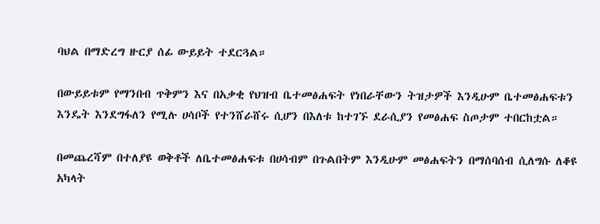ባህል በማድረግ ዙርያ ሰፊ ውይይት ተደርጓል።

በውይይቱም የማንበብ ጥቅምን እና በአቃቂ የህዝብ ቤተመፅሐፍት የነበራቸውን ትዝታዎች እንዲሁም ቤተመፅሐፍቱን እንዴት እንደግፋለን የሚሉ ሀሳቦች የተንሸራሸሩ ሲሆን በእለቱ ከተገኙ ደራሲያን የመፅሐፍ ስጦታም ተበርከቷል።

በመጨረሻም በተለያዩ ወቅቶች ለቤተመፅሐፍቱ በሀሳብም በጉልበትም እንዲሁም መፅሐፍትን በማሰባሰብ ሲለግሱ ለቆዩ አካላት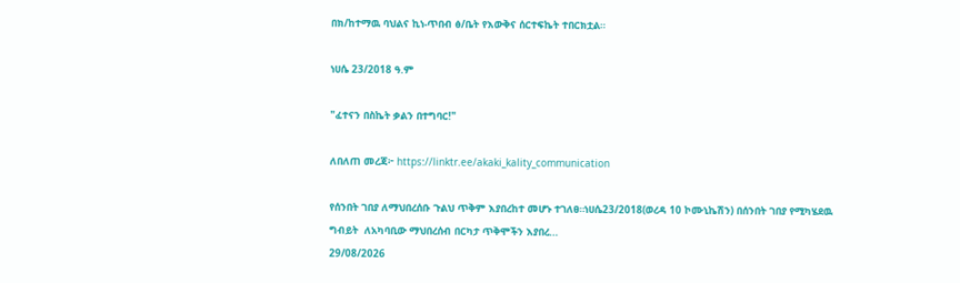በክ/ከተማዉ ባህልና ኪነ-ጥበብ ፅ/ቤት የእውቅና ሰርተፍኬት ተበርክቷል።

ነሀሴ 23/2018 ዓ.ም

"ፈተናን በስኬት ቃልን በተግባር!"

ለበለጠ መረጃ፦ https://linktr.ee/akaki_kality_communication

የሰንበት ገበያ ለማህበረሰቡ ጉልህ ጥቅም እያበረከተ መሆኑ ተገለፀ።ነሀሴ23/2018(ወረዳ 10 ኮሙኒኬሽን) በሰንበት ገበያ የሚካሄደዉ ግብይት  ለአካባቢው ማህበረሰብ በርካታ ጥቅሞችን እያበረ...
29/08/2026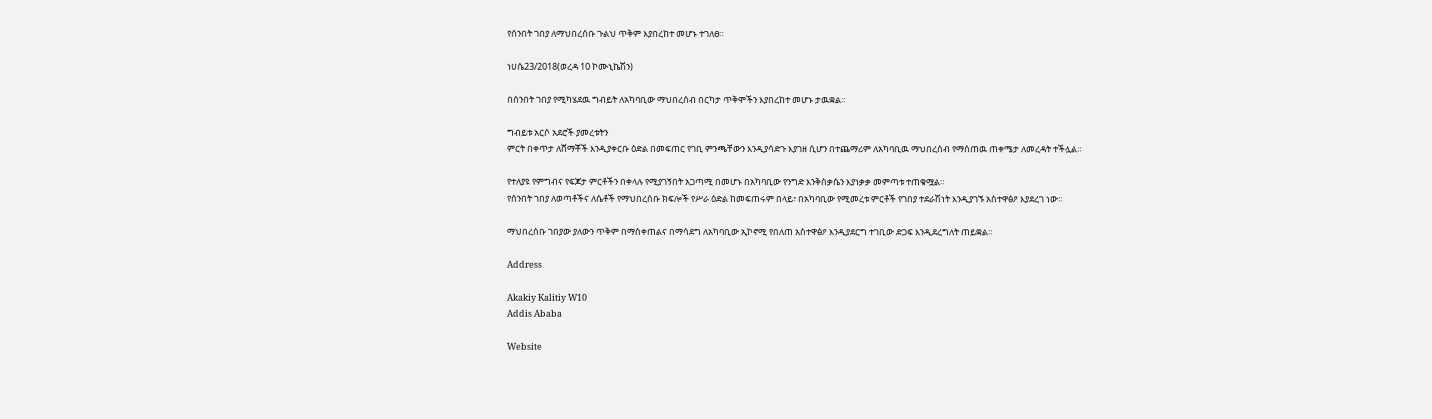የሰንበት ገበያ ለማህበረሰቡ ጉልህ ጥቅም እያበረከተ መሆኑ ተገለፀ።

ነሀሴ23/2018(ወረዳ 10 ኮሙኒኬሽን)

በሰንበት ገበያ የሚካሄደዉ ግብይት ለአካባቢው ማህበረሰብ በርካታ ጥቅሞችን እያበረከተ መሆኑ ታዉቋል።

ግብይቱ አርሶ አደሮች ያመረቱትን
ምርት በቀጥታ ለሸማቾች እንዲያቀርቡ ዕድል በመፍጠር የገቢ ምንጫቸውን እንዲያሳድጉ እያገዘ ሲሆን በተጨማሪም ለአካባቢዉ ማህበረሰብ የማሰጠዉ ጠቀሜታ ለመረዳት ተችሏል።

የተለያዩ የምግብና የፍጆታ ምርቶችን በቀላሉ የሚያገኝበት አጋጣሚ በመሆኑ በአካባቢው የንግድ እንቅስቃሴን እያነቃቃ መምጣቱ ተጠቁሟል።
የሰንበት ገበያ ለወጣቶችና ለሴቶች የማህበረሰቡ ክፍሎች የሥራ ዕድል ከመፍጠሩም በላይ፣ በአካባቢው የሚመረቱ ምርቶች የገበያ ተደራሽነት እንዲያገኙ አስተዋፅዖ እያደረገ ነው።

ማህበረሰቡ ገበያው ያለውን ጥቅም በማስቀጠልና በማሳደግ ለአካባቢው ኢኮኖሚ የበለጠ አስተዋፅዖ እንዲያደርግ ተገቢው ድጋፍ እንዲደረግለት ጠይቋል።

Address

Akakiy Kalitiy W10
Addis Ababa

Website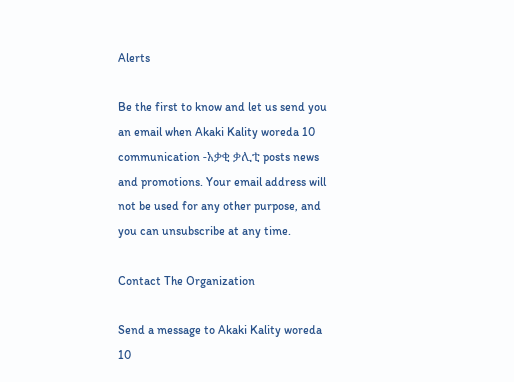Alerts

Be the first to know and let us send you an email when Akaki Kality woreda 10 communication -አቃቂ ቃሊቲ posts news and promotions. Your email address will not be used for any other purpose, and you can unsubscribe at any time.

Contact The Organization

Send a message to Akaki Kality woreda 10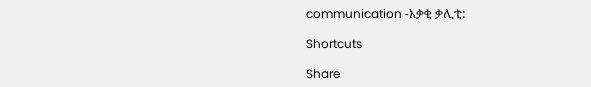communication -አቃቂ ቃሊቲ:

Shortcuts

Share